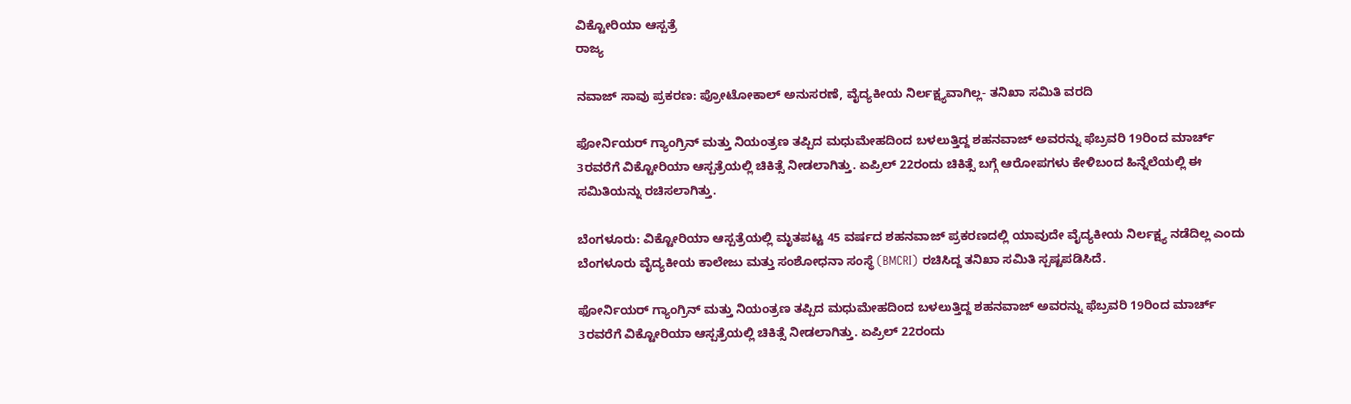ವಿಕ್ಟೋರಿಯಾ ಆಸ್ಪತ್ರೆ
ರಾಜ್ಯ

ನವಾಜ್ ಸಾವು ಪ್ರಕರಣ: ಪ್ರೋಟೋಕಾಲ್ ಅನುಸರಣೆ, ವೈದ್ಯಕೀಯ ನಿರ್ಲಕ್ಷ್ಯವಾಗಿಲ್ಲ- ತನಿಖಾ ಸಮಿತಿ ವರದಿ

ಫೋರ್ನಿಯರ್ ಗ್ಯಾಂಗ್ರಿನ್ ಮತ್ತು ನಿಯಂತ್ರಣ ತಪ್ಪಿದ ಮಧುಮೇಹದಿಂದ ಬಳಲುತ್ತಿದ್ದ ಶಹನವಾಜ್ ಅವರನ್ನು ಫೆಬ್ರವರಿ 19ರಿಂದ ಮಾರ್ಚ್ 3ರವರೆಗೆ ವಿಕ್ಟೋರಿಯಾ ಆಸ್ಪತ್ರೆಯಲ್ಲಿ ಚಿಕಿತ್ಸೆ ನೀಡಲಾಗಿತ್ತು. ಏಪ್ರಿಲ್ 22ರಂದು ಚಿಕಿತ್ಸೆ ಬಗ್ಗೆ ಆರೋಪಗಳು ಕೇಳಿಬಂದ ಹಿನ್ನೆಲೆಯಲ್ಲಿ ಈ ಸಮಿತಿಯನ್ನು ರಚಿಸಲಾಗಿತ್ತು.

ಬೆಂಗಳೂರು: ವಿಕ್ಟೋರಿಯಾ ಆಸ್ಪತ್ರೆಯಲ್ಲಿ ಮೃತಪಟ್ಟ 45 ವರ್ಷದ ಶಹನವಾಜ್ ಪ್ರಕರಣದಲ್ಲಿ ಯಾವುದೇ ವೈದ್ಯಕೀಯ ನಿರ್ಲಕ್ಷ್ಯ ನಡೆದಿಲ್ಲ ಎಂದು ಬೆಂಗಳೂರು ವೈದ್ಯಕೀಯ ಕಾಲೇಜು ಮತ್ತು ಸಂಶೋಧನಾ ಸಂಸ್ಥೆ (BMCRI) ರಚಿಸಿದ್ದ ತನಿಖಾ ಸಮಿತಿ ಸ್ಪಷ್ಟಪಡಿಸಿದೆ.

ಫೋರ್ನಿಯರ್ ಗ್ಯಾಂಗ್ರಿನ್ ಮತ್ತು ನಿಯಂತ್ರಣ ತಪ್ಪಿದ ಮಧುಮೇಹದಿಂದ ಬಳಲುತ್ತಿದ್ದ ಶಹನವಾಜ್ ಅವರನ್ನು ಫೆಬ್ರವರಿ 19ರಿಂದ ಮಾರ್ಚ್ 3ರವರೆಗೆ ವಿಕ್ಟೋರಿಯಾ ಆಸ್ಪತ್ರೆಯಲ್ಲಿ ಚಿಕಿತ್ಸೆ ನೀಡಲಾಗಿತ್ತು. ಏಪ್ರಿಲ್ 22ರಂದು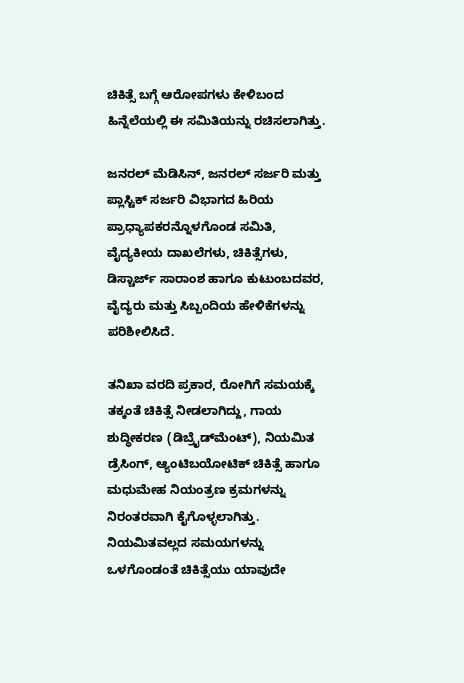ಚಿಕಿತ್ಸೆ ಬಗ್ಗೆ ಆರೋಪಗಳು ಕೇಳಿಬಂದ ಹಿನ್ನೆಲೆಯಲ್ಲಿ ಈ ಸಮಿತಿಯನ್ನು ರಚಿಸಲಾಗಿತ್ತು.

ಜನರಲ್ ಮೆಡಿಸಿನ್, ಜನರಲ್ ಸರ್ಜರಿ ಮತ್ತು ಪ್ಲಾಸ್ಟಿಕ್ ಸರ್ಜರಿ ವಿಭಾಗದ ಹಿರಿಯ ಪ್ರಾಧ್ಯಾಪಕರನ್ನೊಳಗೊಂಡ ಸಮಿತಿ, ವೈದ್ಯಕೀಯ ದಾಖಲೆಗಳು, ಚಿಕಿತ್ಸೆಗಳು, ಡಿಸ್ಚಾರ್ಜ್ ಸಾರಾಂಶ ಹಾಗೂ ಕುಟುಂಬದವರ, ವೈದ್ಯರು ಮತ್ತು ಸಿಬ್ಬಂದಿಯ ಹೇಳಿಕೆಗಳನ್ನು ಪರಿಶೀಲಿಸಿದೆ.

ತನಿಖಾ ವರದಿ ಪ್ರಕಾರ, ರೋಗಿಗೆ ಸಮಯಕ್ಕೆ ತಕ್ಕಂತೆ ಚಿಕಿತ್ಸೆ ನೀಡಲಾಗಿದ್ದು, ಗಾಯ ಶುದ್ಧೀಕರಣ (ಡಿಬ್ರೈಡ್‌ಮೆಂಟ್), ನಿಯಮಿತ ಡ್ರೆಸಿಂಗ್, ಆ್ಯಂಟಿಬಯೋಟಿಕ್ ಚಿಕಿತ್ಸೆ ಹಾಗೂ ಮಧುಮೇಹ ನಿಯಂತ್ರಣ ಕ್ರಮಗಳನ್ನು ನಿರಂತರವಾಗಿ ಕೈಗೊಳ್ಳಲಾಗಿತ್ತು. ನಿಯಮಿತವಲ್ಲದ ಸಮಯಗಳನ್ನು ಒಳಗೊಂಡಂತೆ ಚಿಕಿತ್ಸೆಯು ಯಾವುದೇ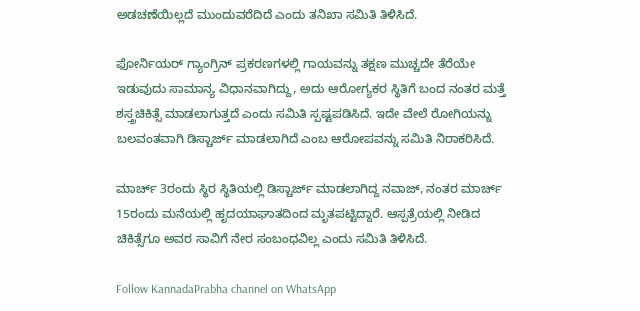ಅಡಚಣೆಯಿಲ್ಲದೆ ಮುಂದುವರೆದಿದೆ ಎಂದು ತನಿಖಾ ಸಮಿತಿ ತಿಳಿಸಿದೆ.

ಫೋರ್ನಿಯರ್ ಗ್ಯಾಂಗ್ರಿನ್ ಪ್ರಕರಣಗಳಲ್ಲಿ ಗಾಯವನ್ನು ತಕ್ಷಣ ಮುಚ್ಚದೇ ತೆರೆಯೇ ಇಡುವುದು ಸಾಮಾನ್ಯ ವಿಧಾನವಾಗಿದ್ದು, ಅದು ಆರೋಗ್ಯಕರ ಸ್ಥಿತಿಗೆ ಬಂದ ನಂತರ ಮತ್ತೆ ಶಸ್ತ್ರಚಿಕಿತ್ಸೆ ಮಾಡಲಾಗುತ್ತದೆ ಎಂದು ಸಮಿತಿ ಸ್ಪಷ್ಟಪಡಿಸಿದೆ. ಇದೇ ವೇಲೆ ರೋಗಿಯನ್ನು ಬಲವಂತವಾಗಿ ಡಿಸ್ಚಾರ್ಜ್ ಮಾಡಲಾಗಿದೆ ಎಂಬ ಆರೋಪವನ್ನು ಸಮಿತಿ ನಿರಾಕರಿಸಿದೆ.

ಮಾರ್ಚ್ 3ರಂದು ಸ್ಥಿರ ಸ್ಥಿತಿಯಲ್ಲಿ ಡಿಸ್ಚಾರ್ಜ್ ಮಾಡಲಾಗಿದ್ದ ನವಾಜ್, ನಂತರ ಮಾರ್ಚ್ 15ರಂದು ಮನೆಯಲ್ಲಿ ಹೃದಯಾಘಾತದಿಂದ ಮೃತಪಟ್ಟಿದ್ದಾರೆ. ಆಸ್ಪತ್ರೆಯಲ್ಲಿ ನೀಡಿದ ಚಿಕಿತ್ಸೆಗೂ ಅವರ ಸಾವಿಗೆ ನೇರ ಸಂಬಂಧವಿಲ್ಲ ಎಂದು ಸಮಿತಿ ತಿಳಿಸಿದೆ.

Follow KannadaPrabha channel on WhatsApp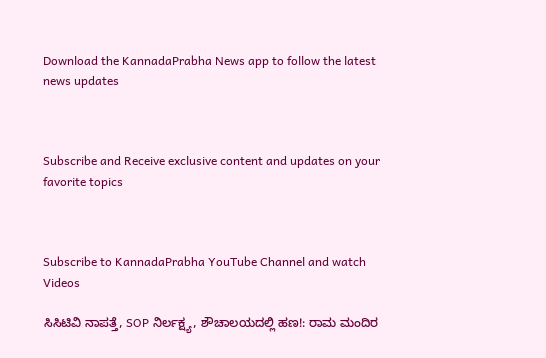Download the KannadaPrabha News app to follow the latest news updates



Subscribe and Receive exclusive content and updates on your favorite topics



Subscribe to KannadaPrabha YouTube Channel and watch Videos

ಸಿಸಿಟಿವಿ ನಾಪತ್ತೆ, SOP ನಿರ್ಲಕ್ಷ್ಯ, ಶೌಚಾಲಯದಲ್ಲಿ ಹಣ!: ರಾಮ ಮಂದಿರ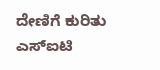ದೇಣಿಗೆ ಕುರಿತು ಎಸ್‌ಐಟಿ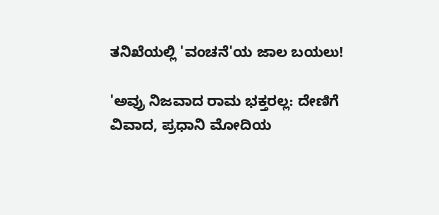ತನಿಖೆಯಲ್ಲಿ 'ವಂಚನೆ'ಯ ಜಾಲ ಬಯಲು!

'ಅವ್ರು ನಿಜವಾದ ರಾಮ ಭಕ್ತರಲ್ಲ: ದೇಣಿಗೆ ವಿವಾದ, ಪ್ರಧಾನಿ ಮೋದಿಯ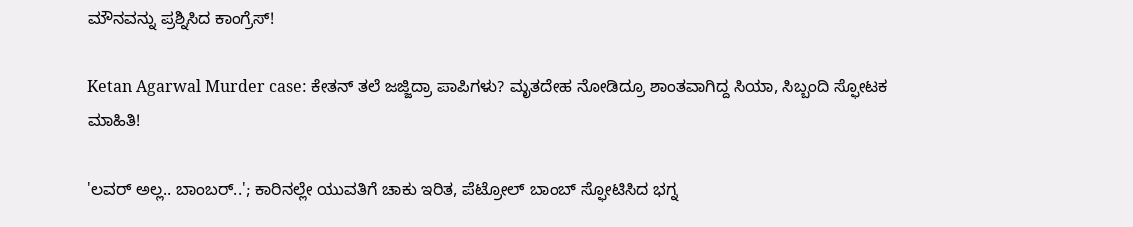ಮೌನವನ್ನು ಪ್ರಶ್ನಿಸಿದ ಕಾಂಗ್ರೆಸ್!

Ketan Agarwal Murder case: ಕೇತನ್ ತಲೆ ಜಜ್ಜಿದ್ರಾ ಪಾಪಿಗಳು? ಮೃತದೇಹ ನೋಡಿದ್ರೂ ಶಾಂತವಾಗಿದ್ದ ಸಿಯಾ, ಸಿಬ್ಬಂದಿ ಸ್ಫೋಟಕ ಮಾಹಿತಿ!

'ಲವರ್ ಅಲ್ಲ.. ಬಾಂಬರ್..'; ಕಾರಿನಲ್ಲೇ ಯುವತಿಗೆ ಚಾಕು ಇರಿತ, ಪೆಟ್ರೋಲ್ ಬಾಂಬ್ ಸ್ಫೋಟಿಸಿದ ಭಗ್ನ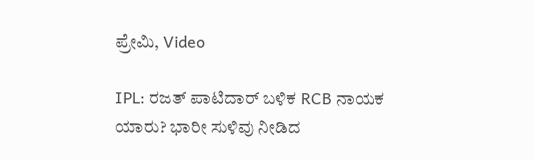ಪ್ರೇಮಿ, Video

IPL: ರಜತ್ ಪಾಟಿದಾರ್ ಬಳಿಕ RCB ನಾಯಕ ಯಾರು? ಭಾರೀ ಸುಳಿವು ನೀಡಿದ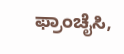ಫ್ರಾಂಚೈಸಿ,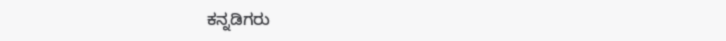ಕನ್ನಡಿಗರು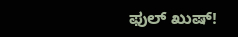ಫುಲ್ ಖುಷ್!